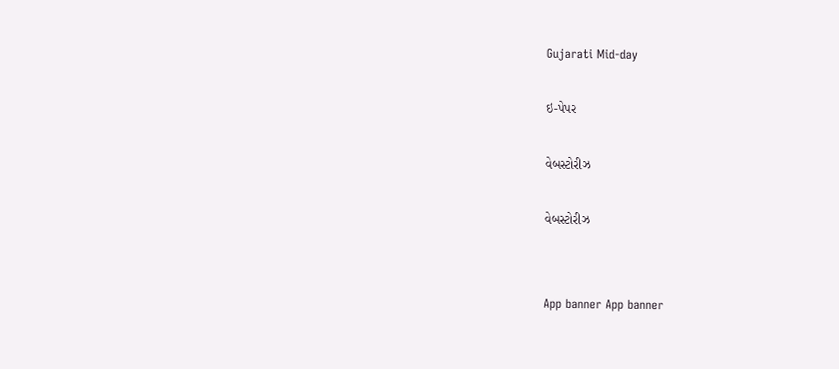Gujarati Mid-day

ઇ-પેપર

વેબસ્ટોરીઝ

વેબસ્ટોરીઝ


App banner App banner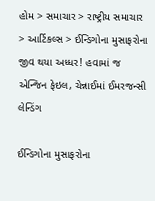હોમ > સમાચાર > રાષ્ટ્રીય સમાચાર > આર્ટિકલ્સ > ઈન્ડિગોના મુસાફરોના જીવ થયા અધ્ધર! હવામાં જ એન્જિન ફેઇલ, ચેન્નાઈમાં ઈમરજન્સી લેન્ડિંગ

ઈન્ડિગોના મુસાફરોના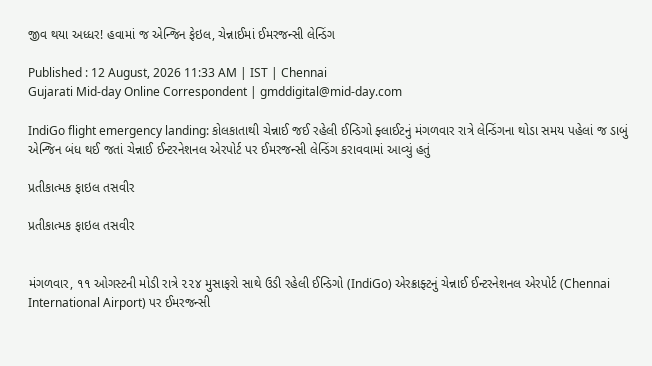જીવ થયા અધ્ધર! હવામાં જ એન્જિન ફેઇલ, ચેન્નાઈમાં ઈમરજન્સી લેન્ડિંગ

Published : 12 August, 2026 11:33 AM | IST | Chennai
Gujarati Mid-day Online Correspondent | gmddigital@mid-day.com

IndiGo flight emergency landing: કોલકાતાથી ચેન્નાઈ જઈ રહેલી ઈન્ડિગો ફ્લાઈટનું મંગળવાર રાત્રે લેન્ડિંગના થોડા સમય પહેલાં જ ડાબું એન્જિન બંધ થઈ જતાં ચેન્નાઈ ઈન્ટરનેશનલ એરપોર્ટ પર ઈમરજન્સી લેન્ડિંગ કરાવવામાં આવ્યું હતું

પ્રતીકાત્મક ફાઇલ તસવીર

પ્રતીકાત્મક ફાઇલ તસવીર


મંગળવાર, ૧૧ ઓગસ્ટની મોડી રાત્રે ૨૨૪ મુસાફરો સાથે ઉડી રહેલી ઈન્ડિગો (IndiGo) એરક્રાફ્ટનું ચેન્નાઈ ઈન્ટરનેશનલ એરપોર્ટ (Chennai International Airport) પર ઈમરજન્સી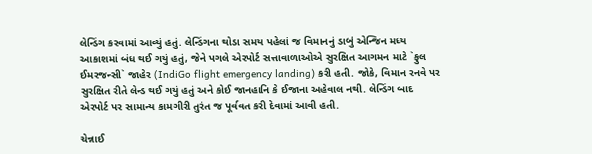લેન્ડિંગ કરવામાં આવ્યું હતું. લેન્ડિંગના થોડા સમય પહેલાં જ વિમાનનું ડાબું એન્જિન મધ્ય આકાશમાં બંધ થઈ ગયું હતું, જેને પગલે એરપોર્ટ સત્તાવાળાઓએ સુરક્ષિત આગમન માટે `ફુલ ઈમરજન્સી` જાહેર (IndiGo flight emergency landing) કરી હતી. જોકે, વિમાન રનવે પર સુરક્ષિત રીતે લેન્ડ થઈ ગયું હતું અને કોઈ જાનહાનિ કે ઈજાના અહેવાલ નથી. લેન્ડિંગ બાદ એરપોર્ટ પર સામાન્ય કામગીરી તુરંત જ પૂર્વવત કરી દેવામાં આવી હતી.

ચેન્નાઈ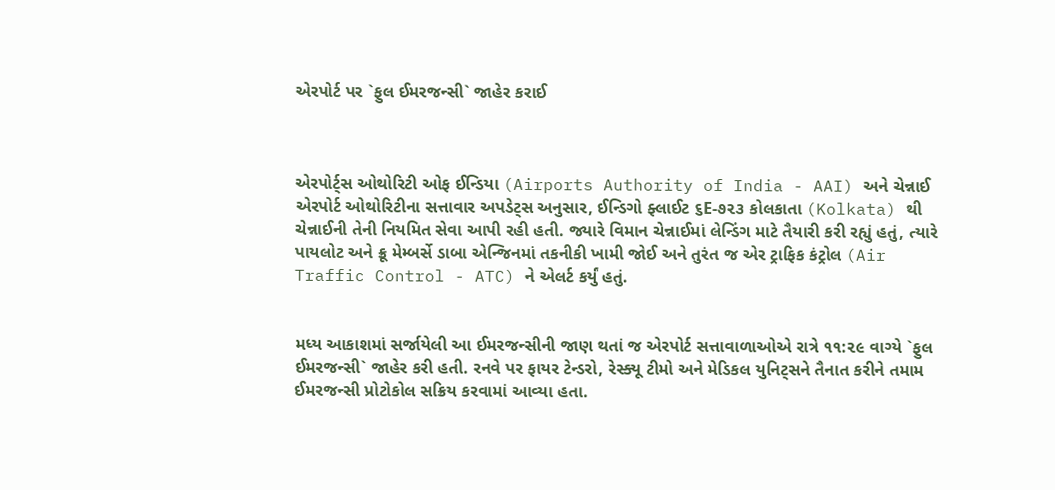એરપોર્ટ પર `ફુલ ઈમરજન્સી` જાહેર કરાઈ



એરપોર્ટ્સ ઓથોરિટી ઓફ ઈન્ડિયા (Airports Authority of India - AAI) અને ચેન્નાઈ એરપોર્ટ ઓથોરિટીના સત્તાવાર અપડેટ્સ અનુસાર, ઈન્ડિગો ફ્લાઈટ ૬E-૭૨૩ કોલકાતા (Kolkata) થી ચેન્નાઈની તેની નિયમિત સેવા આપી રહી હતી. જ્યારે વિમાન ચેન્નાઈમાં લેન્ડિંગ માટે તૈયારી કરી રહ્યું હતું, ત્યારે પાયલોટ અને ક્રૂ મેમ્બર્સે ડાબા એન્જિનમાં તકનીકી ખામી જોઈ અને તુરંત જ એર ટ્રાફિક કંટ્રોલ (Air Traffic Control - ATC) ને એલર્ટ કર્યું હતું.


મધ્ય આકાશમાં સર્જાયેલી આ ઈમરજન્સીની જાણ થતાં જ એરપોર્ટ સત્તાવાળાઓએ રાત્રે ૧૧:૨૯ વાગ્યે `ફુલ ઈમરજન્સી` જાહેર કરી હતી. રનવે પર ફાયર ટેન્ડરો, રેસ્ક્યૂ ટીમો અને મેડિકલ યુનિટ્સને તૈનાત કરીને તમામ ઈમરજન્સી પ્રોટોકોલ સક્રિય કરવામાં આવ્યા હતા.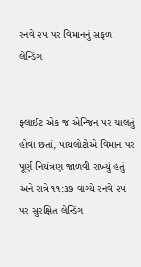રનવે ૨૫ પર વિમાનનું સફળ લેન્ડિંગ


ફ્લાઈટ એક જ એન્જિન પર ચાલતું હોવા છતાં, પાયલોટોએ વિમાન પર પૂર્ણ નિયંત્રણ જાળવી રાખ્યું હતું અને રાત્રે ૧૧:૩૭ વાગ્યે રનવે ૨૫ પર સુરક્ષિત લેન્ડિંગ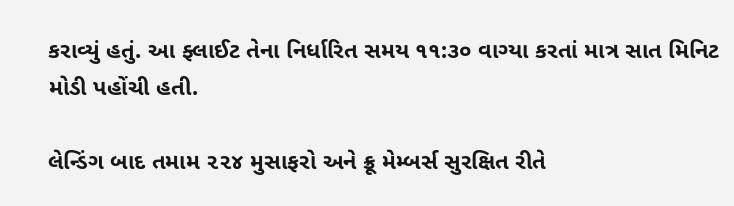કરાવ્યું હતું. આ ફ્લાઈટ તેના નિર્ધારિત સમય ૧૧:૩૦ વાગ્યા કરતાં માત્ર સાત મિનિટ મોડી પહોંચી હતી.

લેન્ડિંગ બાદ તમામ ૨૨૪ મુસાફરો અને ક્રૂ મેમ્બર્સ સુરક્ષિત રીતે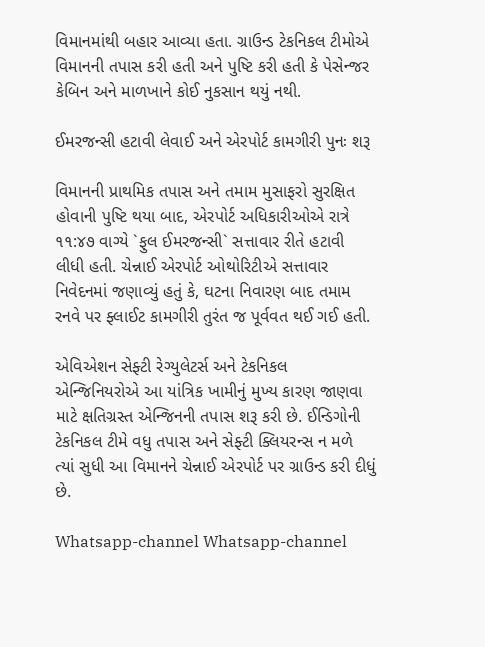વિમાનમાંથી બહાર આવ્યા હતા. ગ્રાઉન્ડ ટેકનિકલ ટીમોએ વિમાનની તપાસ કરી હતી અને પુષ્ટિ કરી હતી કે પેસેન્જર કેબિન અને માળખાને કોઈ નુકસાન થયું નથી.

ઈમરજન્સી હટાવી લેવાઈ અને એરપોર્ટ કામગીરી પુનઃ શરૂ

વિમાનની પ્રાથમિક તપાસ અને તમામ મુસાફરો સુરક્ષિત હોવાની પુષ્ટિ થયા બાદ, એરપોર્ટ અધિકારીઓએ રાત્રે ૧૧:૪૭ વાગ્યે `ફુલ ઈમરજન્સી` સત્તાવાર રીતે હટાવી લીધી હતી. ચેન્નાઈ એરપોર્ટ ઓથોરિટીએ સત્તાવાર નિવેદનમાં જણાવ્યું હતું કે, ઘટના નિવારણ બાદ તમામ રનવે પર ફ્લાઈટ કામગીરી તુરંત જ પૂર્વવત થઈ ગઈ હતી.

એવિએશન સેફ્ટી રેગ્યુલેટર્સ અને ટેકનિકલ એન્જિનિયરોએ આ યાંત્રિક ખામીનું મુખ્ય કારણ જાણવા માટે ક્ષતિગ્રસ્ત એન્જિનની તપાસ શરૂ કરી છે. ઈન્ડિગોની ટેકનિકલ ટીમે વધુ તપાસ અને સેફ્ટી ક્લિયરન્સ ન મળે ત્યાં સુધી આ વિમાનને ચેન્નાઈ એરપોર્ટ પર ગ્રાઉન્ડ કરી દીધું છે.

Whatsapp-channel Whatsapp-channel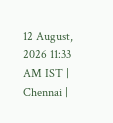12 August, 2026 11:33 AM IST | Chennai |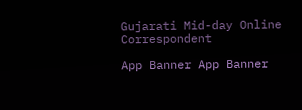Gujarati Mid-day Online Correspondent

App Banner App Banner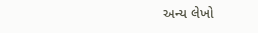અન્ય લેખો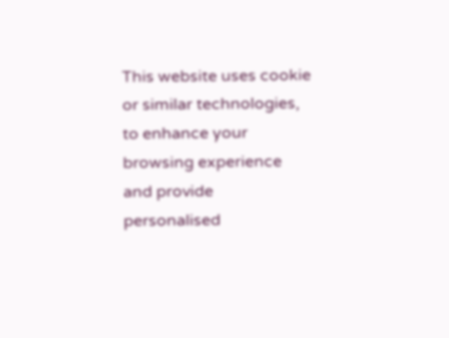This website uses cookie or similar technologies, to enhance your browsing experience and provide personalised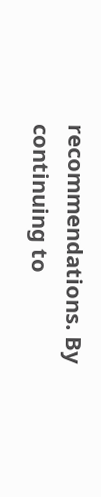recommendations. By continuing to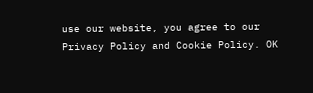use our website, you agree to our Privacy Policy and Cookie Policy. OK